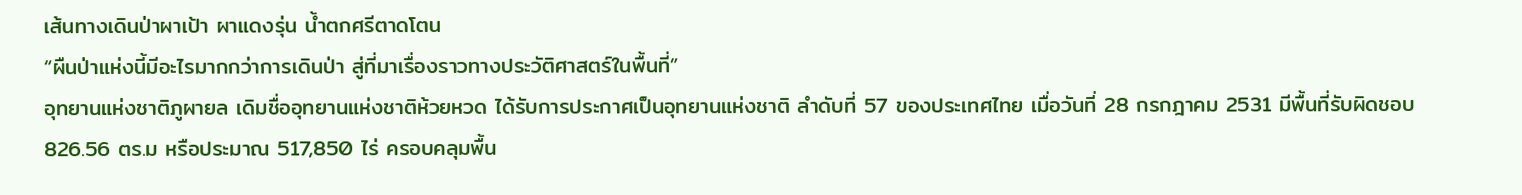เส้นทางเดินป่าผาเป้า ผาแดงรุ่น น้ำตกศรีตาดโตน
“ผืนป่าแห่งนี้มีอะไรมากกว่าการเดินป่า สู่ที่มาเรื่องราวทางประวัติศาสตร์ในพื้นที่”
อุทยานแห่งชาติภูผายล เดิมชื่ออุทยานแห่งชาติห้วยหวด ได้รับการประกาศเป็นอุทยานแห่งชาติ ลำดับที่ 57 ของประเทศไทย เมื่อวันที่ 28 กรกฎาคม 2531 มีพื้นที่รับผิดชอบ 826.56 ตร.ม หรือประมาณ 517,850 ไร่ ครอบคลุมพื้น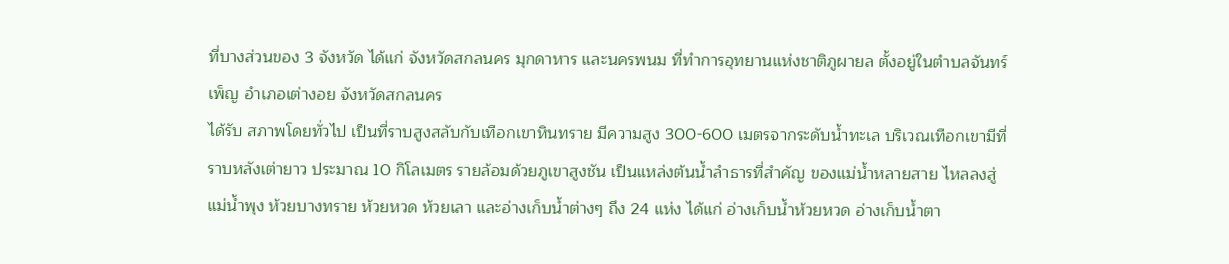ที่บางส่วนของ 3 จังหวัด ได้แก่ จังหวัดสกลนคร มุกดาหาร และนครพนม ที่ทำการอุทยานแห่งชาติภูผายล ตั้งอยู่ในตำบลจันทร์เพ็ญ อำเภอเต่างอย จังหวัดสกลนคร
ได้รับ สภาพโดยทั่วไป เป็นที่ราบสูงสลับกับเทือกเขาหินทราย มีความสูง 300-600 เมตรจากระดับน้ำทะเล บริเวณเทือกเขามีที่ราบหลังเต่ายาว ประมาณ 10 กิโลเมตร รายล้อมด้วยภูเขาสูงชัน เป็นแหล่งต้นน้ำลำธารที่สำคัญ ของแม่น้ำหลายสาย ไหลลงสู่แม่น้ำพุง ห้วยบางทราย ห้วยหวด ห้วยเลา และอ่างเก็บน้ำต่างๆ ถึง 24 แห่ง ได้แก่ อ่างเก็บน้ำห้วยหวด อ่างเก็บน้ำตา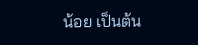น้อย เป็นต้น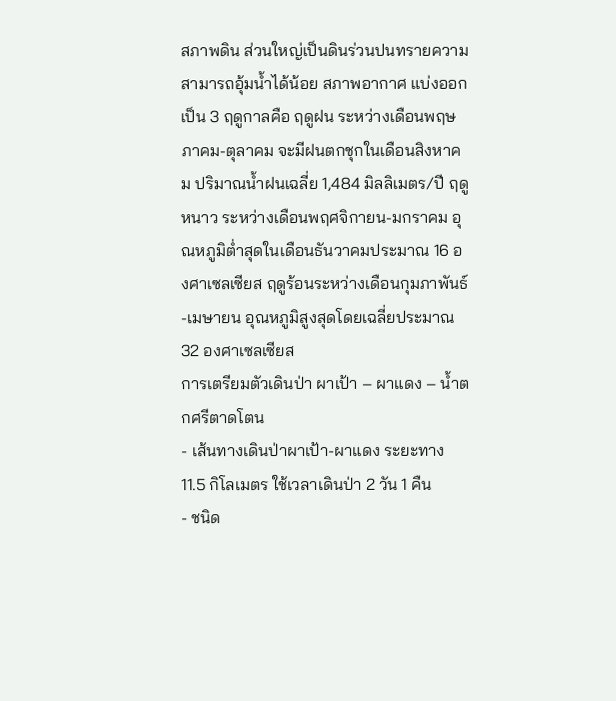สภาพดิน ส่วนใหญ่เป็นดินร่วนปนทรายความสามารถอุ้มน้ำได้น้อย สภาพอากาศ แบ่งออกเป็น 3 ฤดูกาลคือ ฤดูฝน ระหว่างเดือนพฤษภาคม-ตุลาคม จะมีฝนตกชุกในเดือนสิงหาคม ปริมาณน้ำฝนเฉลี่ย 1,484 มิลลิเมตร/ปี ฤดูหนาว ระหว่างเดือนพฤศจิกายน-มกราคม อุณหภูมิต่ำสุดในเดือนธันวาคมประมาณ 16 องศาเซลเซียส ฤดูร้อนระหว่างเดือนกุมภาพันธ์-เมษายน อุณหภูมิสูงสุดโดยเฉลี่ยประมาณ 32 องศาเซลเซียส
การเตรียมตัวเดินป่า ผาเป้า – ผาแดง – น้ำตกศรีตาดโตน
- เส้นทางเดินป่าผาเป้า-ผาแดง ระยะทาง 11.5 กิโลเมตร ใช้เวลาเดินป่า 2 วัน 1 คืน
- ชนิด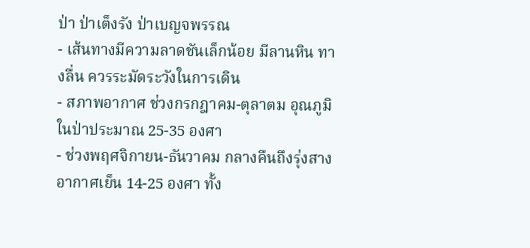ป่า ป่าเต็งรัง ป่าเบญจพรรณ
- เส้นทางมีความลาดชันเล็กน้อย มีลานหิน ทางลื่น ควรระมัดระวังในการเดิน
- สภาพอากาศ ช่วงกรกฎาคม-ตุลาตม อุณภูมิในป่าประมาณ 25-35 องศา
- ช่วงพฤศจิกายน-ธันวาคม กลางคืนถึงรุ่งสางอากาศเย็น 14-25 องศา ทั้ง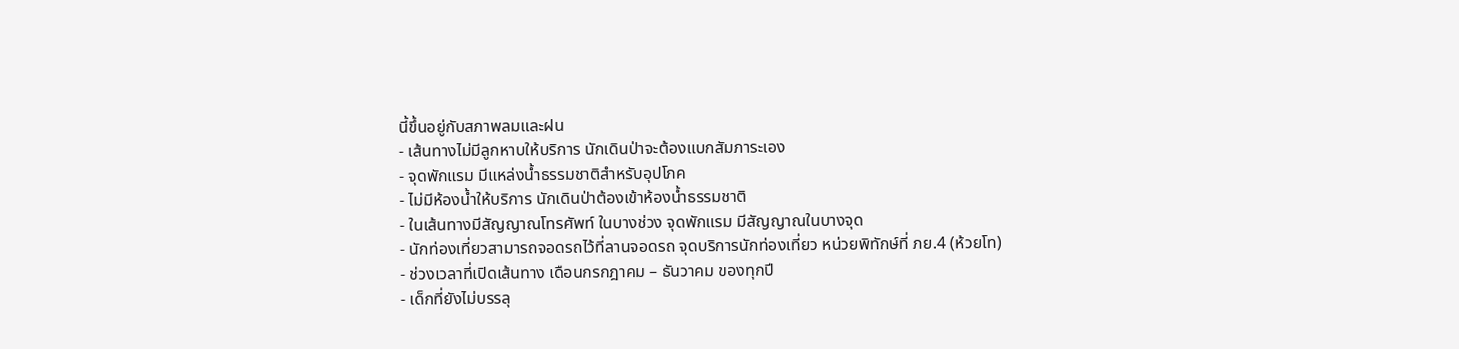นี้ขึ้นอยู่กับสภาพลมและฝน
- เส้นทางไม่มีลูกหาบให้บริการ นักเดินป่าจะต้องแบกสัมภาระเอง
- จุดพักแรม มีแหล่งน้ำธรรมชาติสำหรับอุปโภค
- ไม่มีห้องน้ำให้บริการ นักเดินป่าต้องเข้าห้องน้ำธรรมชาติ
- ในเส้นทางมีสัญญาณโทรศัพท์ ในบางช่วง จุดพักแรม มีสัญญาณในบางจุด
- นักท่องเที่ยวสามารถจอดรถไว้ที่ลานจอดรถ จุดบริการนักท่องเที่ยว หน่วยพิทักษ์ที่ ภย.4 (ห้วยโท)
- ช่วงเวลาที่เปิดเส้นทาง เดือนกรกฎาคม – ธันวาคม ของทุกปี
- เด็กที่ยังไม่บรรลุ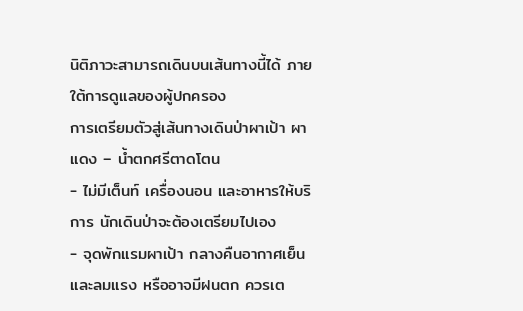นิติภาวะสามารถเดินบนเส้นทางนี้ได้ ภายใต้การดูแลของผู้ปกครอง
การเตรียมตัวสู่เส้นทางเดินป่าผาเป้า ผาแดง – น้ำตกศรีตาดโตน
- ไม่มีเต็นท์ เครื่องนอน และอาหารให้บริการ นักเดินป่าจะต้องเตรียมไปเอง
- จุดพักแรมผาเป้า กลางคืนอากาศเย็นและลมแรง หรืออาจมีฝนตก ควรเต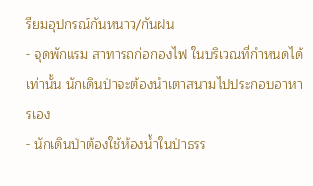รียมอุปกรณ์กันหนาว/กันฝน
- จุดพักแรม สาทารถก่อกองไฟ ในบริเวณที่กำหนดได้เท่านั้น นักเดินป่าจะต้องนำเตาสนามไปประกอบอาหารเอง
- นักเดินป่าต้องใช้ห้องน้ำในป่าธรร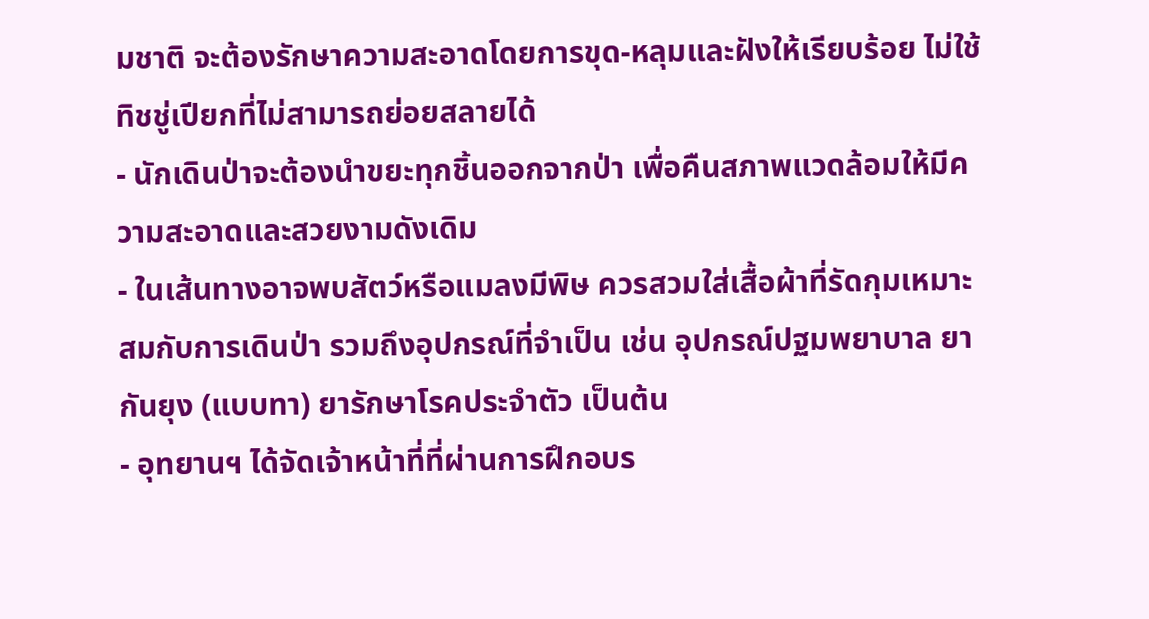มชาติ จะต้องรักษาความสะอาดโดยการขุด-หลุมและฝังให้เรียบร้อย ไม่ใช้ทิชชู่เปียกที่ไม่สามารถย่อยสลายได้
- นักเดินป่าจะต้องนำขยะทุกชิ้นออกจากป่า เพื่อคืนสภาพแวดล้อมให้มีความสะอาดและสวยงามดังเดิม
- ในเส้นทางอาจพบสัตว์หรือแมลงมีพิษ ควรสวมใส่เสื้อผ้าที่รัดกุมเหมาะสมกับการเดินป่า รวมถึงอุปกรณ์ที่จำเป็น เช่น อุปกรณ์ปฐมพยาบาล ยากันยุง (แบบทา) ยารักษาโรคประจำตัว เป็นต้น
- อุทยานฯ ได้จัดเจ้าหน้าที่ที่ผ่านการฝึกอบร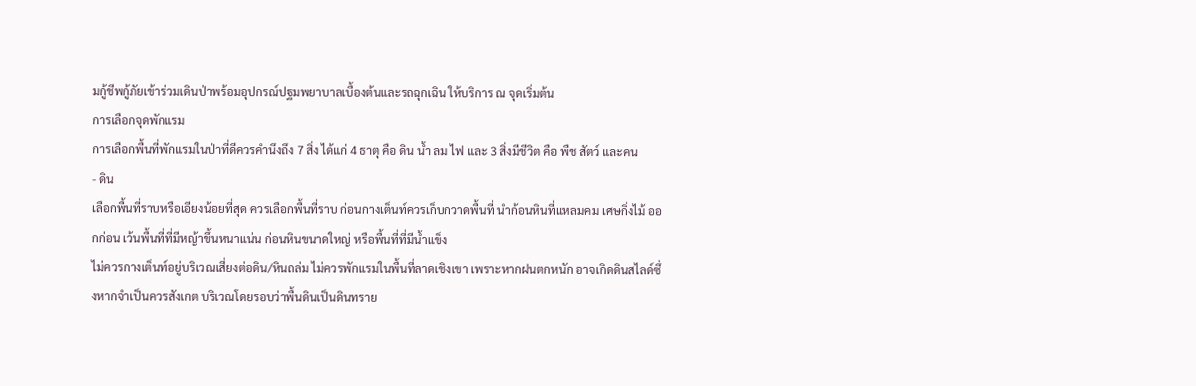มกู้ชีพกู้ภัยเข้าร่วมเดินป่าพร้อมอุปกรณ์ปฐมพยาบาลเบื้องต้นและรถฉุกเฉิน ให้บริการ ณ จุดเริ่มต้น
การเลือกจุดพักแรม
การเลือกพื้นที่พักแรมในป่าที่ดีควรคำนึงถึง 7 สิ่ง ได้แก่ 4 ธาตุ คือ ดิน น้ำ ลม ไฟ และ 3 สิ่งมีชีวิต คือ พืช สัตว์ และคน
- ดิน
เลือกพื้นที่ราบหรือเอียงน้อยที่สุด ควรเลือกพื้นที่ราบ ก่อนกางเต็นท์ควรเก็บกวาดพื้นที่ นำก้อนหินที่แหลมคม เศษกิ่งไม้ ออกก่อน เว้นพื้นที่ที่มีหญ้าขึ้นหนาแน่น ก่อนหินขนาดใหญ่ หรือพื้นที่ที่มีน้ำแข็ง
ไม่ควรกางเต็นท์อยู่บริเวณเสี่ยงต่อดิน/หินถล่ม ไม่ควรพักแรมในพื้นที่ลาดเชิงเขา เพราะหากฝนตกหนัก อาจเกิดดินสไลด์ซึ่งหากจำเป็นควรสังเกต บริเวณโดยรอบว่าพื้นดินเป็นดินทราย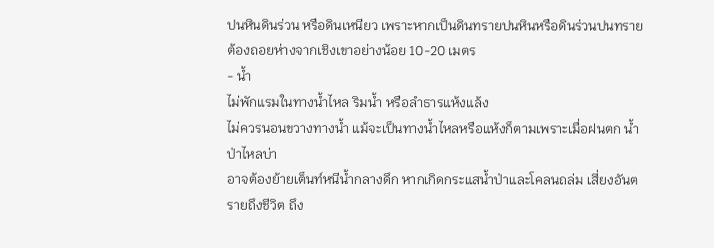ปนหินดินร่วน หรือดินเหนียว เพราะหากเป็นดินทรายปนหินหรือดินร่วนปนทรายต้องถอยห่างจากเชิงเขาอย่างน้อย 10-20 เมตร
- น้ำ
ไม่พักแรมในทางน้ำไหล ริมน้ำ หรือลำธารแห้งแล้ง
ไม่ควรนอนขวางทางน้ำ แม้จะเป็นทางน้ำไหลหรือแห้งก็ตามเพราะเมื่อฝนตก น้ำป่าไหลบ่า
อาจต้องย้ายเต็นท์หนีน้ำกลางดึก หากเกิดกระแสน้ำป่าและโคลนถล่ม เสี่ยงอันตรายถึงชีวิต ถึง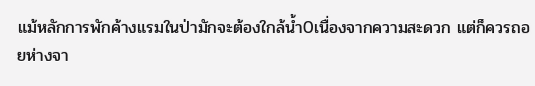แม้หลักการพักค้างแรมในป่ามักจะต้องใกล้น้ำ0เนื่องจากความสะดวก แต่ก็ควรถอยห่างจา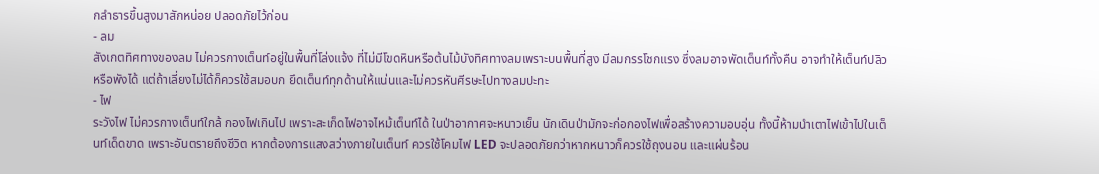กลำธารขึ้นสูงมาสักหน่อย ปลอดภัยไว้ก่อน
- ลม
สังเกตทิศทางของลม ไม่ควรกางเต็นท์อยู่ในพื้นที่โล่งแจ้ง ที่ไม่มีโขดหินหรือต้นไม้บังทิศทางลมเพราะบนพื้นที่สูง มีลมกรรโชกแรง ซึ่งลมอาจพัดเต็นท์ทั้งคืน อาจทำให้เต็นท์ปลิวหรือพังได้ แต่ถ้าเลี่ยงไม่ได้ก็ควรใช้สมอบก ยึดเต็นท์ทุกด้านให้แน่นและไม่ควรหันศีรษะไปทางลมปะทะ
- ไฟ
ระวังไฟ ไม่ควรกางเต็นท์ใกล้ กองไฟเกินไป เพราะสะเก็ดไฟอาจไหม้เต็นท์ได้ ในป่าอากาศจะหนาวเย็น นักเดินป่ามักจะก่อกองไฟเพื่อสร้างความอบอุ่น ทั้งนี้ห้ามนำเตาไฟเข้าไปในเต็นท์เด็ดขาด เพราะอันตรายถึงชีวิต หากต้องการแสงสว่างภายในเต็นท์ ควรใช้โคมไฟ LED จะปลอดภัยกว่าหากหนาวก็ควรใช้ถุงนอน และแผ่นร้อน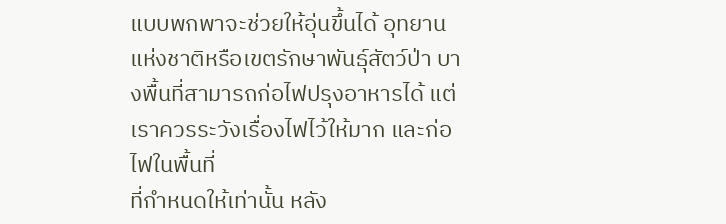แบบพกพาจะช่วยให้อุ่นขึ้นได้ อุทยานแห่งชาติหรือเขตรักษาพันธุ์สัตว์ป่า บางพื้นที่สามารถก่อไฟปรุงอาหารได้ แต่เราควรระวังเรื่องไฟไว้ให้มาก และก่อไฟในพื้นที่
ที่กำหนดให้เท่านั้น หลัง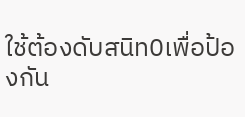ใช้ต้องดับสนิท0เพื่อป้องกัน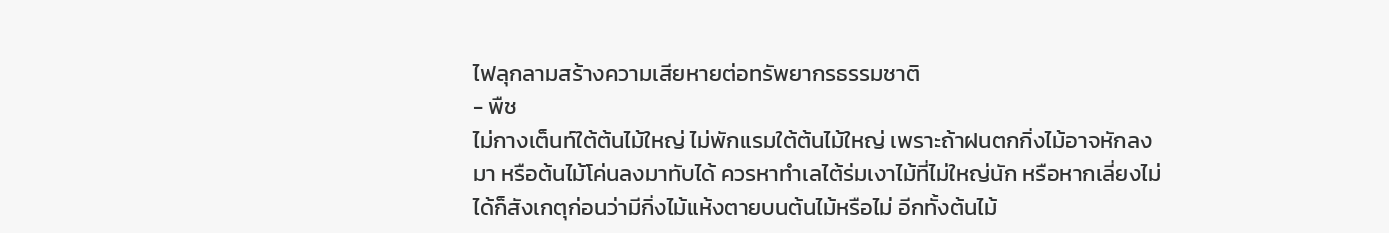ไฟลุกลามสร้างความเสียหายต่อทรัพยากรธรรมชาติ
- พืช
ไม่กางเต็นท์ใต้ต้นไม้ใหญ่ ไม่พักแรมใต้ต้นไม้ใหญ่ เพราะถ้าฝนตกกิ่งไม้อาจหักลงมา หรือต้นไม้โค่นลงมาทับได้ ควรหาทำเลไต้ร่มเงาไม้ที่ไม่ใหญ่นัก หรือหากเลี่ยงไม่ได้ก็สังเกตุก่อนว่ามีกิ่งไม้แห้งตายบนต้นไม้หรือไม่ อีกทั้งต้นไม้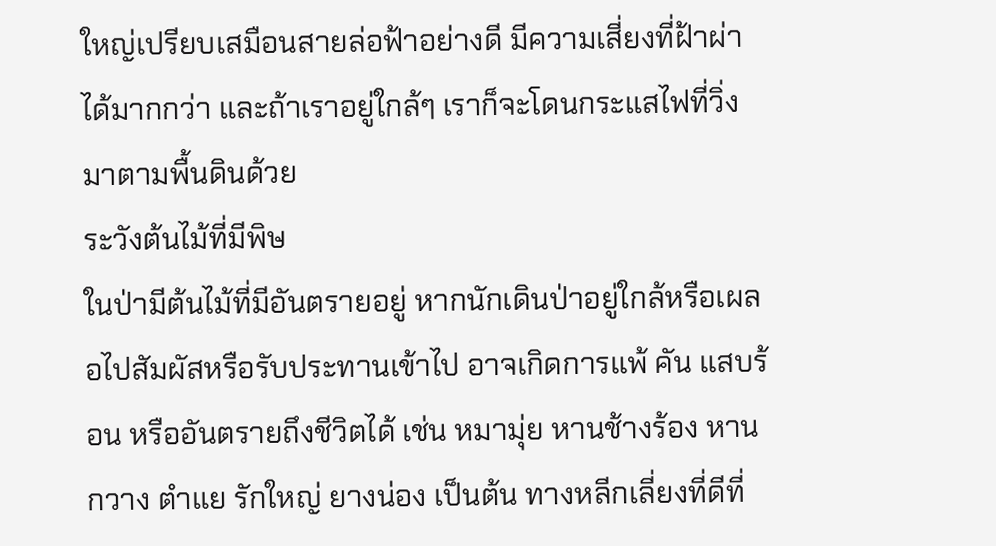ใหญ่เปรียบเสมือนสายล่อฟ้าอย่างดี มีความเสี่ยงที่ฝ้าผ่าได้มากกว่า และถ้าเราอยู่ใกล้ๆ เราก็จะโดนกระแสไฟที่วิ่งมาตามพื้นดินด้วย
ระวังต้นไม้ที่มีพิษ
ในป่ามีต้นไม้ที่มีอันตรายอยู่ หากนักเดินป่าอยู่ใกล้หรือเผลอไปสัมผัสหรือรับประทานเข้าไป อาจเกิดการแพ้ คัน แสบร้อน หรืออันตรายถึงชีวิตได้ เช่น หมามุ่ย หานช้างร้อง หานกวาง ตำแย รักใหญ่ ยางน่อง เป็นต้น ทางหลีกเลี่ยงที่ดีที่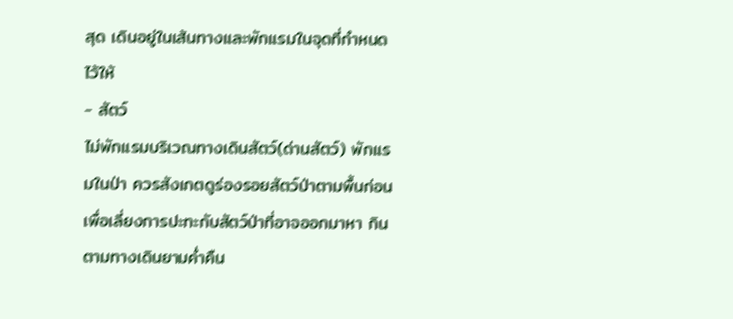สุด เดินอยู่ในเส้นทางและพักแรมในจุดที่กำหนดไว้ให้
- สัตว์
ไม่พักแรมบริเวณทางเดินสัตว์(ด่านสัตว์) พักแรมในป่า ควรสังเกตดูร่องรอยสัตว์ป่าตามพื้นก่อน เพื่อเลี่ยงการปะทะกับสัตว์ป่าที่อาจออกมาหา กินตามทางเดินยามค่ำคืน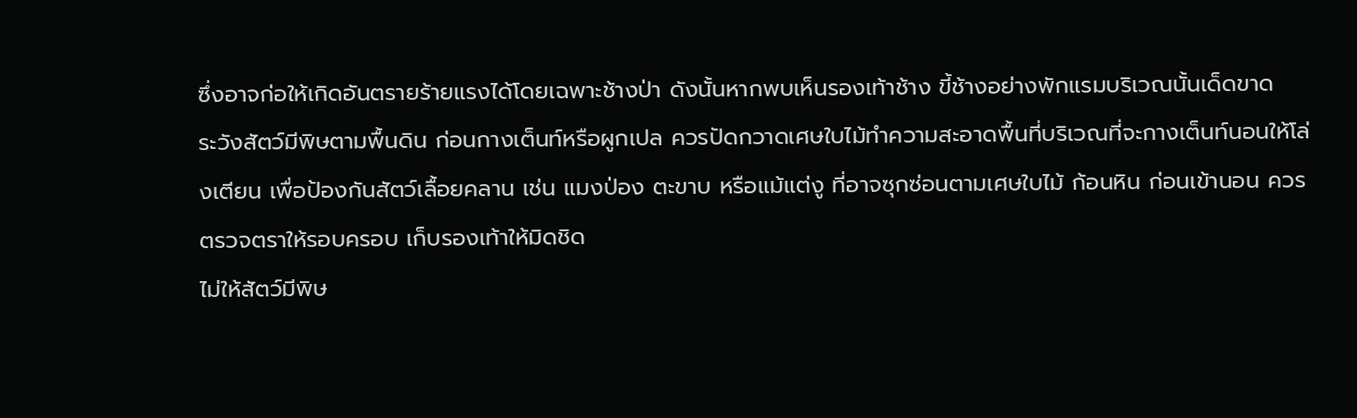ซึ่งอาจก่อให้เกิดอันตรายร้ายแรงได้โดยเฉพาะช้างป่า ดังนั้นหากพบเห็นรองเท้าช้าง ขี้ช้างอย่างพักแรมบริเวณนั้นเด็ดขาด
ระวังสัตว์มีพิษตามพื้นดิน ก่อนกางเต็นท์หรือผูกเปล ควรปัดกวาดเศษใบไม้ทำความสะอาดพื้นที่บริเวณที่จะกางเต็นท์นอนให้โล่งเตียน เพื่อป้องกันสัตว์เลื้อยคลาน เช่น แมงป่อง ตะขาบ หรือแม้แต่งู ที่อาจซุกซ่อนตามเศษใบไม้ ก้อนหิน ก่อนเข้านอน ควรตรวจตราให้รอบครอบ เก็บรองเท้าให้มิดชิด
ไม่ให้สัตว์มีพิษ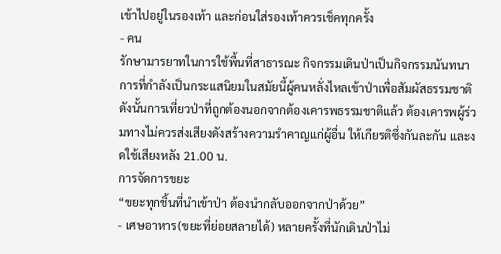เข้าไปอยู่ในรองเท้า และก่อนใส่รองเท้าควรเช็คทุกครั้ง
- คน
รักษามารยาทในการใช้พื้นที่สาธารณะ กิจกรรมเดินป่าเป็นกิจกรรมนันทนาการที่กำลังเป็นกระแสนิยมในสมัยนี้ผู้คนหลั่งไหลเข้าป่าเพื่อสัมผัสธรรมชาติ ดังนั้นการเที่ยวป่าที่ถูกต้องนอกจากต้องเคารพธรรมชาติแล้ว ต้องเคารพผู้ร่วมทางไม่ควรส่งเสียงดังสร้างความรำคาญแก่ผู้อื่น ให้เกียรติซึ่งกันละกัน และงดใช้เสียงหลัง 21.00 น.
การจัดการขยะ
“ขยะทุกชิ้นที่นำเข้าป่า ต้องนำกลับออกจากป่าด้วย”
- เศษอาหาร(ขยะที่ย่อยสลายได้) หลายครั้งที่นักเดินป่าไม่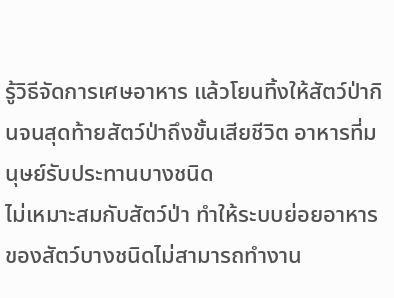รู้วิธีจัดการเศษอาหาร แล้วโยนทิ้งให้สัตว์ป่ากินจนสุดท้ายสัตว์ป่าถึงขั้นเสียชีวิต อาหารที่มนุษย์รับประทานบางชนิด
ไม่เหมาะสมกับสัตว์ป่า ทำให้ระบบย่อยอาหารของสัตว์บางชนิดไม่สามารถทำงาน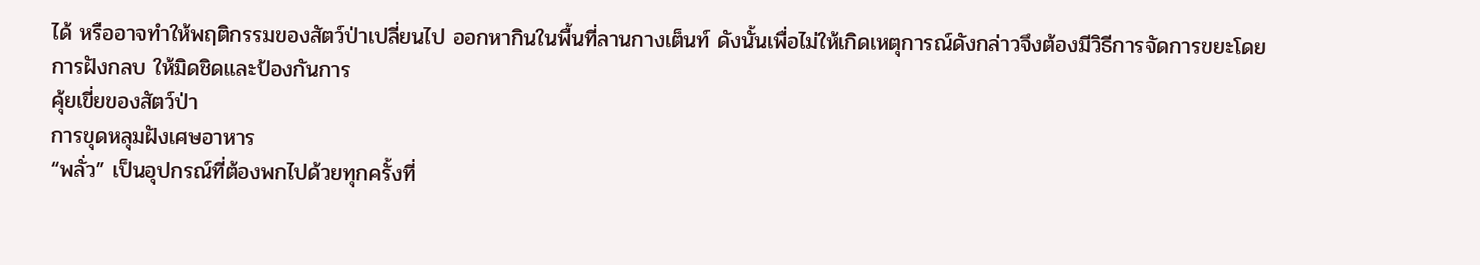ได้ หรืออาจทำให้พฤติกรรมของสัตว์ป่าเปลี่ยนไป ออกหากินในพื้นที่ลานกางเต็นท์ ดังนั้นเพื่อไม่ให้เกิดเหตุการณ์ดังกล่าวจึงต้องมีวิธีการจัดการขยะโดยการฝังกลบ ให้มิดชิดและป้องกันการ
คุ้ยเขี่ยของสัตว์ป่า
การขุดหลุมฝังเศษอาหาร
“พลั่ว” เป็นอุปกรณ์ที่ต้องพกไปด้วยทุกครั้งที่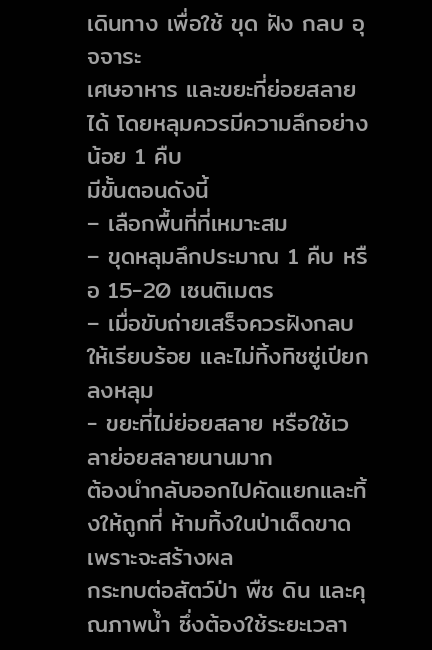เดินทาง เพื่อใช้ ขุด ฝัง กลบ อุจจาระ
เศษอาหาร และขยะที่ย่อยสลายได้ โดยหลุมควรมีความลึกอย่างน้อย 1 คืบ
มีขั้นตอนดังนี้
– เลือกพื้นที่ที่เหมาะสม
– ขุดหลุมลึกประมาณ 1 คืบ หรือ 15-20 เซนติเมตร
– เมื่อขับถ่ายเสร็จควรฝังกลบให้เรียบร้อย และไม่ทิ้งทิชซู่เปียกลงหลุม
- ขยะที่ไม่ย่อยสลาย หรือใช้เวลาย่อยสลายนานมาก
ต้องนำกลับออกไปคัดแยกและทิ้งให้ถูกที่ ห้ามทิ้งในป่าเด็ดขาด เพราะจะสร้างผล
กระทบต่อสัตว์ป่า พืช ดิน และคุณภาพน้ำ ซึ่งต้องใช้ระยะเวลา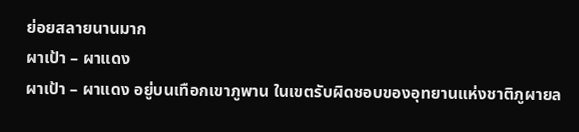ย่อยสลายนานมาก
ผาเป้า – ผาแดง
ผาเป้า – ผาแดง อยู่บนเทือกเขาภูพาน ในเขตรับผิดชอบของอุทยานแห่งชาติภูผายล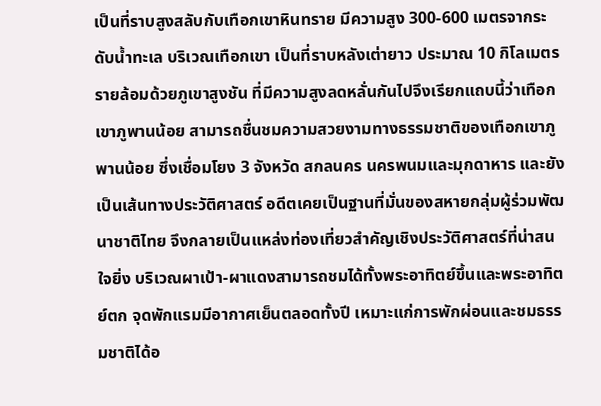เป็นที่ราบสูงสลับกับเทือกเขาหินทราย มีความสูง 300-600 เมตรจากระดับน้ำทะเล บริเวณเทือกเขา เป็นที่ราบหลังเต่ายาว ประมาณ 10 กิโลเมตร รายล้อมด้วยภูเขาสูงชัน ที่มีความสูงลดหลั่นกันไปจึงเรียกแถบนี้ว่าเทือกเขาภูพานน้อย สามารถชื่นชมความสวยงามทางธรรมชาติของเทือกเขาภูพานน้อย ซึ่งเชื่อมโยง 3 จังหวัด สกลนคร นครพนมและมุกดาหาร และยังเป็นเส้นทางประวัติศาสตร์ อดีตเคยเป็นฐานที่มั่นของสหายกลุ่มผู้ร่วมพัฒนาชาติไทย จึงกลายเป็นแหล่งท่องเที่ยวสำคัญเชิงประวัติศาสตร์ที่น่าสนใจยิ่ง บริเวณผาเป้า-ผาแดงสามารถชมได้ทั้งพระอาทิตย์ขึ้นและพระอาทิตย์ตก จุดพักแรมมีอากาศเย็นตลอดทั้งปี เหมาะแก่การพักผ่อนและชมธรรมชาติได้อ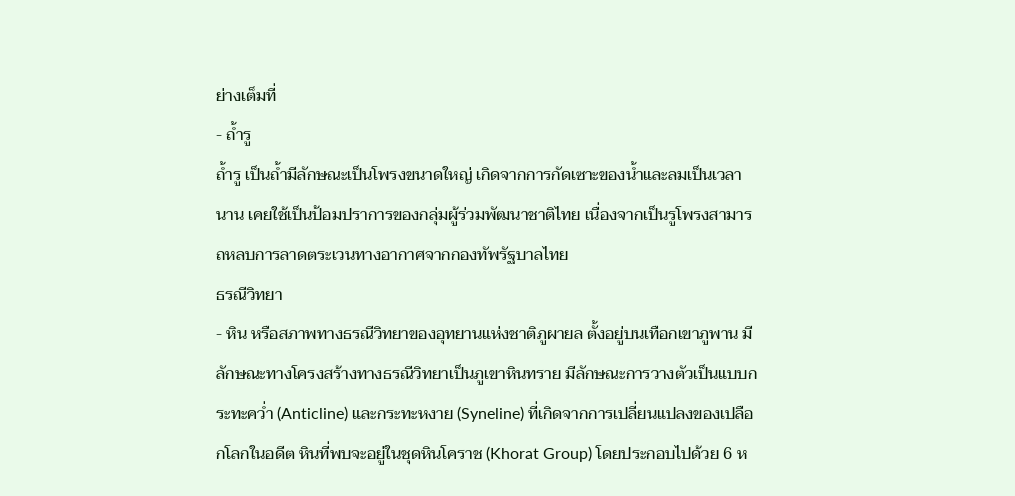ย่างเต็มที่
- ถ้ำรู
ถ้ำรู เป็นถ้ำมีลักษณะเป็นโพรงขนาดใหญ่ เกิดจากการกัดเซาะของน้ำและลมเป็นเวลานาน เคยใช้เป็นป้อมปราการของกลุ่มผู้ร่วมพัฒนาชาติไทย เนื่องจากเป็นรูโพรงสามารถหลบการลาดตระเวนทางอากาศจากกองทัพรัฐบาลไทย
ธรณีวิทยา
- หิน หรือสภาพทางธรณีวิทยาของอุทยานแห่งชาติภูผายล ตั้งอยู่บนเทือกเขาภูพาน มีลักษณะทางโครงสร้างทางธรณีวิทยาเป็นภูเขาหินทราย มีลักษณะการวางตัวเป็นแบบกระทะคว่ำ (Anticline) และกระทะหงาย (Syneline) ที่เกิดจากการเปลี่ยนแปลงของเปลือกโลกในอดีต หินที่พบจะอยู่ในชุดหินโคราช (Khorat Group) โดยประกอบไปด้วย 6 ห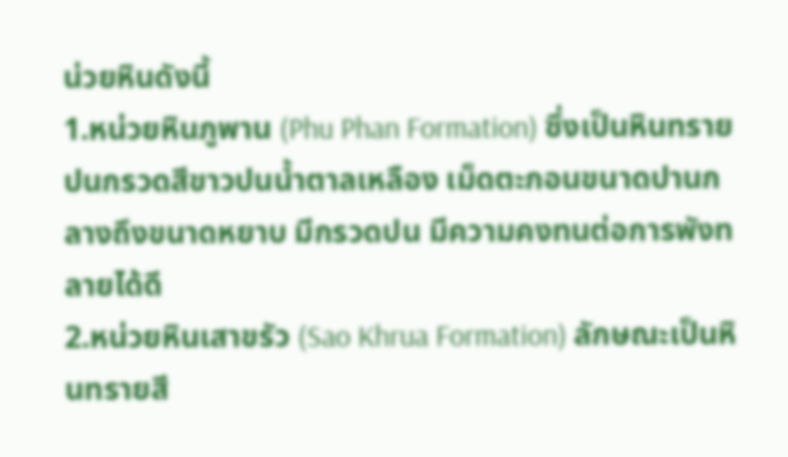น่วยหินดังนี้
1.หน่วยหินภูพาน (Phu Phan Formation) ซึ่งเป็นหินทรายปนกรวดสีขาวปนน้ำตาลเหลือง เม็ดตะกอนขนาดปานกลางถึงขนาดหยาบ มีกรวดปน มีความคงทนต่อการพังทลายได้ดี
2.หน่วยหินเสาขรัว (Sao Khrua Formation) ลักษณะเป็นหินทรายสี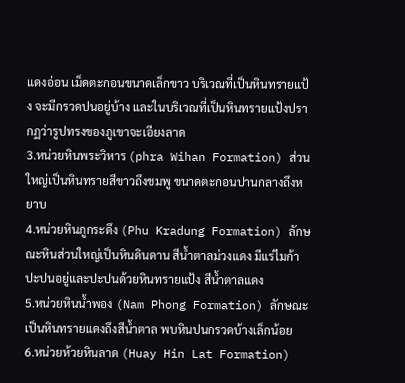แดงอ่อน เม็ดตะกอนขนาดเล็กขาว บริเวณที่เป็นหินทรายแป้ง จะมีกรวดปนอยู่บ้าง และในบริเวณที่เป็นหินทรายแป้งปรากฏว่ารูปทรงของภูเขาจะเอียงลาด
3.หน่วยหินพระวิหาร (phra Wihan Formation) ส่วนใหญ่เป็นหินทรายสีขาวถึงชมพู ขนาดตะกอนปานกลางถึงหยาบ
4.หน่วยหินภูกระดึง (Phu Kradung Formation) ลักษณะหินส่วนใหญ่เป็นหินดินดาน สีน้ำตาลม่วงแดง มีแร่ไมก้า ปะปนอยู่และปะปนด้วยหินทรายแป้ง สีน้ำตาลแดง
5.หน่วยหินน้ำพอง (Nam Phong Formation) ลักษณะเป็นหินทรายแดงถึงสีน้ำตาล พบหินปนกรวดบ้างเล็กน้อย
6.หน่วยห้วยหินลาด (Huay Hin Lat Formation)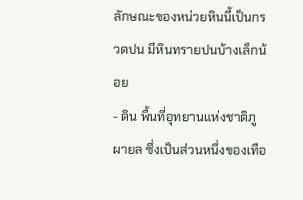ลักษณะของหน่วยหินนี้เป็นกรวดปน มีหินทรายปนบ้างเล็กน้อย
- ดิน พื้นที่อุทยานแห่งชาติภูผายล ซึ่งเป็นส่วนหนึ่งของเทือ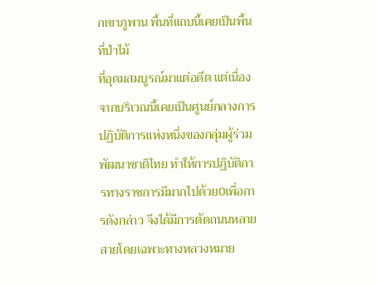กเขาภูพาน พื้นที่แถบนี้เคยเป็นพื้นที่ป่าไม้
ที่อุดมสมบูรณ์มาแต่อดีต แต่เนื่องจากบริเวณนี้เคยเป็นศูนย์กลางการปฏิบัติการแห่งหนึ่งของกลุ่มผู้ร่วมพัฒนาชาติไทย ทำให้การปฏิบัติการทางราชการมีมากไปด้วย0เพื่อการดังกล่าว จึงได้มีการตัดถนนหลายสายโดยเฉพาะทางหลวงหมาย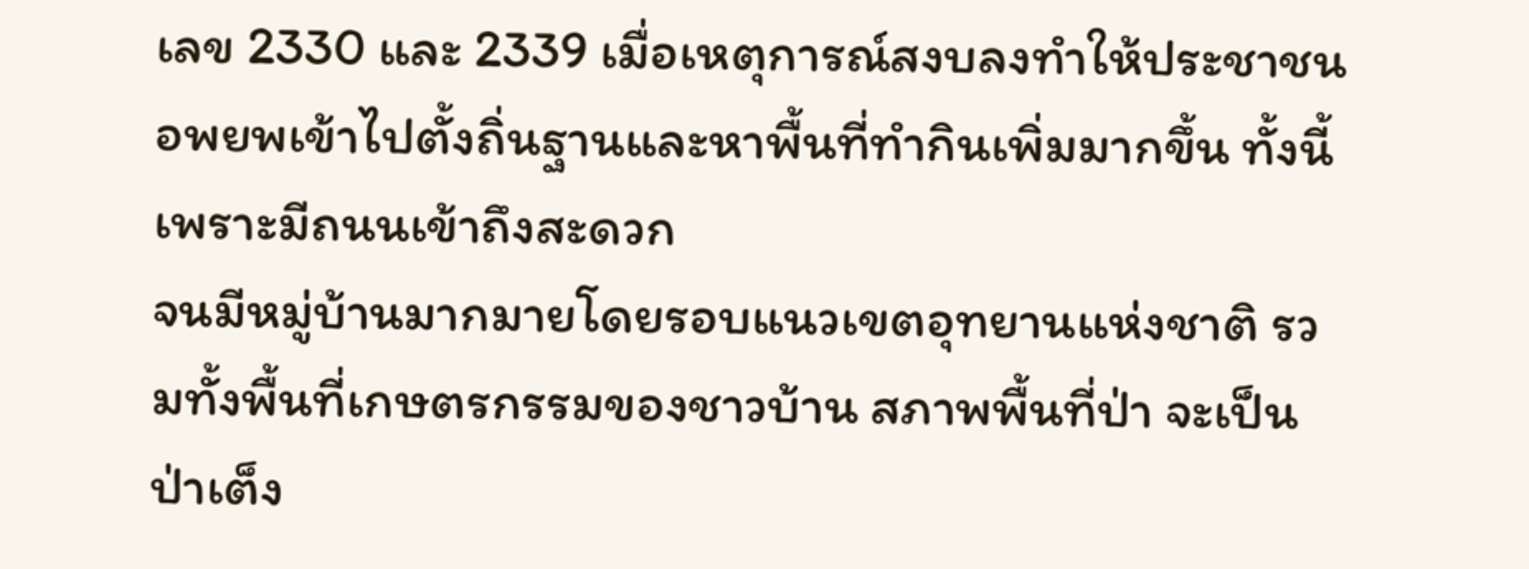เลข 2330 และ 2339 เมื่อเหตุการณ์สงบลงทำให้ประชาชนอพยพเข้าไปตั้งถิ่นฐานและหาพื้นที่ทำกินเพิ่มมากขึ้น ทั้งนี้เพราะมีถนนเข้าถึงสะดวก
จนมีหมู่บ้านมากมายโดยรอบแนวเขตอุทยานแห่งชาติ รวมทั้งพื้นที่เกษตรกรรมของชาวบ้าน สภาพพื้นที่ป่า จะเป็นป่าเต็ง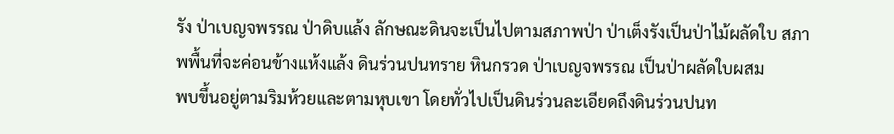รัง ป่าเบญจพรรณ ป่าดิบแล้ง ลักษณะดินจะเป็นไปตามสภาพป่า ป่าเต็งรังเป็นป่าไม้ผลัดใบ สภาพพื้นที่จะค่อนข้างแห้งแล้ง ดินร่วนปนทราย หินกรวด ป่าเบญจพรรณ เป็นป่าผลัดใบผสม
พบขึ้นอยู่ตามริมห้วยและตามหุบเขา โดยทั่วไปเป็นดินร่วนละเอียดถึงดินร่วนปนท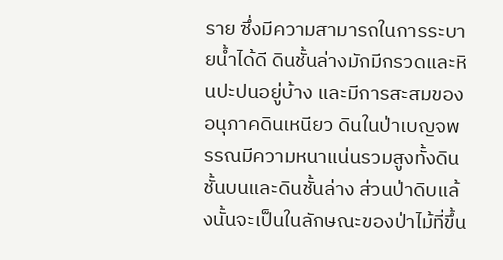ราย ซึ่งมีความสามารถในการระบายน้ำได้ดี ดินชั้นล่างมักมีกรวดและหินปะปนอยู่บ้าง และมีการสะสมของอนุภาคดินเหนียว ดินในป่าเบญจพรรณมีความหนาแน่นรวมสูงทั้งดินชั้นบนและดินชั้นล่าง ส่วนป่าดิบแล้งนั้นจะเป็นในลักษณะของป่าไม้ที่ขึ้น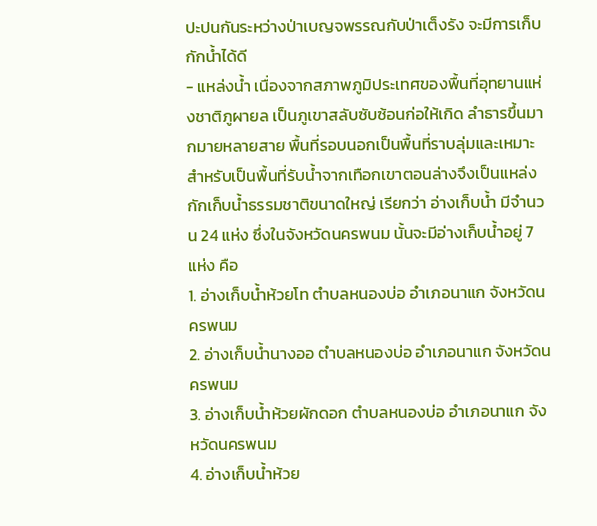ปะปนกันระหว่างป่าเบญจพรรณกับป่าเต็งรัง จะมีการเก็บกักน้ำได้ดี
- แหล่งน้ำ เนื่องจากสภาพภูมิประเทศของพื้นที่อุทยานแห่งชาติภูผายล เป็นภูเขาสลับซับซ้อนก่อให้เกิด ลำธารขึ้นมากมายหลายสาย พื้นที่รอบนอกเป็นพื้นที่ราบลุ่มและเหมาะสำหรับเป็นพื้นที่รับน้ำจากเทือกเขาตอนล่างจึงเป็นแหล่งกักเก็บน้ำธรรมชาติขนาดใหญ่ เรียกว่า อ่างเก็บน้ำ มีจำนวน 24 แห่ง ซึ่งในจังหวัดนครพนม นั้นจะมีอ่างเก็บน้ำอยู่ 7 แห่ง คือ
1. อ่างเก็บน้ำห้วยโท ตำบลหนองบ่อ อำเภอนาแก จังหวัดนครพนม
2. อ่างเก็บน้ำนางออ ตำบลหนองบ่อ อำเภอนาแก จังหวัดนครพนม
3. อ่างเก็บน้ำห้วยผักดอก ตำบลหนองบ่อ อำเภอนาแก จังหวัดนครพนม
4. อ่างเก็บน้ำห้วย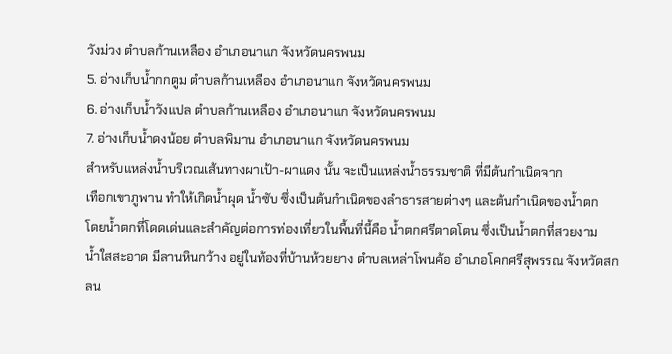วังม่วง ตำบลก้านเหลือง อำเภอนาแก จังหวัดนครพนม
5. อ่างเก็บน้ำกกตูม ตำบลก้านเหลือง อำเภอนาแก จังหวัดนครพนม
6. อ่างเก็บน้ำวังแปล ตำบลก้านเหลือง อำเภอนาแก จังหวัดนครพนม
7. อ่างเก็บน้ำดงน้อย ตำบลพิมาน อำเภอนาแก จังหวัดนครพนม
สำหรับแหล่งน้ำบริเวณเส้นทางผาเป้า-ผาแดง นั้น จะเป็นแหล่งน้ำธรรมชาติ ที่มีต้นกำเนิดจาก
เทือกเขาภูพาน ทำให้เกิดน้ำผุด น้ำซับ ซึ่งเป็นต้นกำเนิดของลำธารสายต่างๆ และต้นกำเนิดของน้ำตก
โดยน้ำตกที่โดดเด่นและสำคัญต่อการท่องเที่ยวในพื้นที่นี้คือ น้ำตกศรีตาดโตน ซึ่งเป็นน้ำตกที่สวยงาม
น้ำใสสะอาด มีลานหินกว้าง อยู่ในท้องที่บ้านห้วยยาง ตำบลเหล่าโพนค้อ อำเภอโคกศรีสุพรรณ จังหวัดสกลน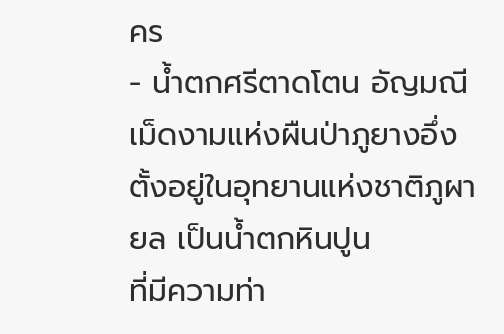คร
- น้ำตกศรีตาดโตน อัญมณีเม็ดงามแห่งผืนป่าภูยางอึ่ง ตั้งอยู่ในอุทยานแห่งชาติภูผายล เป็นน้ำตกหินปูน
ที่มีความท่า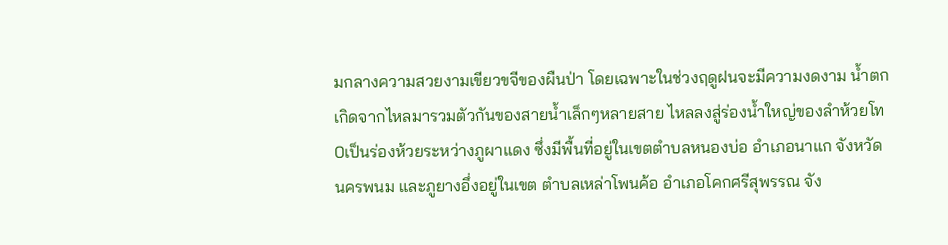มกลางความสวยงามเขียวขจีของผืนป่า โดยเฉพาะในช่วงฤดูฝนจะมีความงดงาม น้ำตกเกิดจากไหลมารวมตัวกันของสายน้ำเล็กๆหลายสาย ไหลลงสู่ร่องน้ำใหญ่ของลำห้วยโท0เป็นร่องห้วยระหว่างภูผาแดง ซึ่งมีพื้นที่อยู่ในเขตตำบลหนองบ่อ อำเภอนาแก จังหวัดนครพนม และภูยางอึ่งอยู่ในเขต ตำบลเหล่าโพนค้อ อำเภอโคกศรีสุพรรณ จัง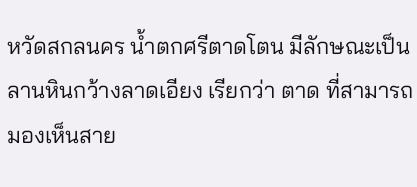หวัดสกลนคร น้ำตกศรีตาดโตน มีลักษณะเป็นลานหินกว้างลาดเอียง เรียกว่า ตาด ที่สามารถมองเห็นสาย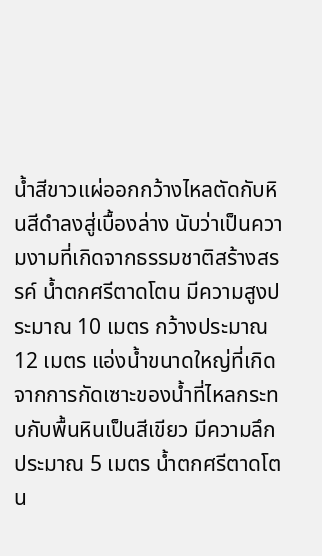น้ำสีขาวแผ่ออกกว้างไหลตัดกับหินสีดำลงสู่เบื้องล่าง นับว่าเป็นความงามที่เกิดจากธรรมชาติสร้างสรรค์ น้ำตกศรีตาดโตน มีความสูงประมาณ 10 เมตร กว้างประมาณ 12 เมตร แอ่งน้ำขนาดใหญ่ที่เกิดจากการกัดเซาะของน้ำที่ไหลกระทบกับพื้นหินเป็นสีเขียว มีความลึกประมาณ 5 เมตร น้ำตกศรีตาดโตน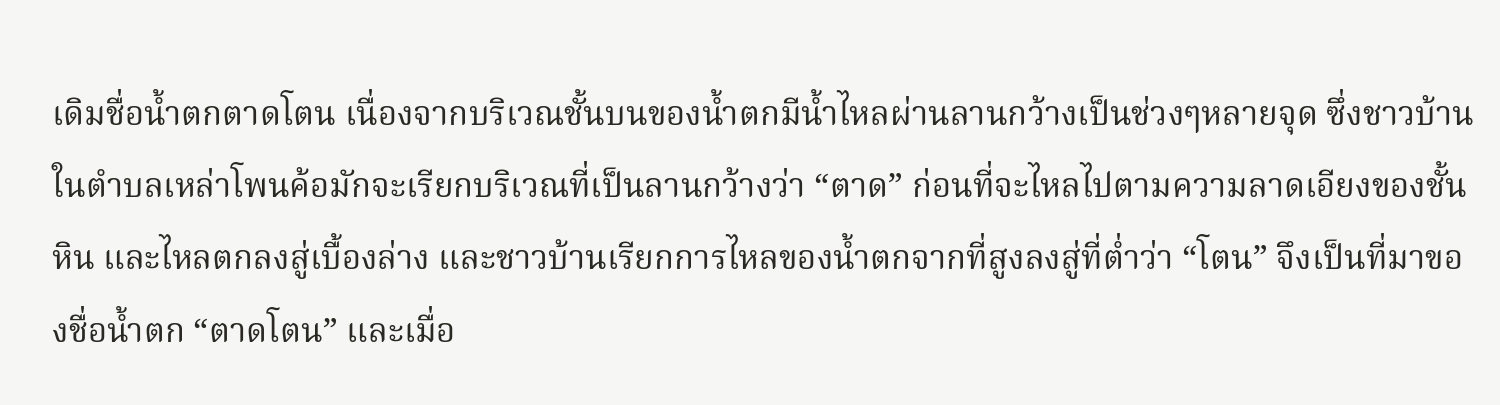เดิมชื่อน้ำตกตาดโตน เนื่องจากบริเวณชั้นบนของน้ำตกมีน้ำไหลผ่านลานกว้างเป็นช่วงๆหลายจุด ซึ่งชาวบ้านในตำบลเหล่าโพนค้อมักจะเรียกบริเวณที่เป็นลานกว้างว่า “ตาด” ก่อนที่จะไหลไปตามความลาดเอียงของชั้นหิน และไหลตกลงสู่เบื้องล่าง และชาวบ้านเรียกการไหลของน้ำตกจากที่สูงลงสู่ที่ต่ำว่า “โตน” จึงเป็นที่มาของชื่อน้ำตก “ตาดโตน” และเมื่อ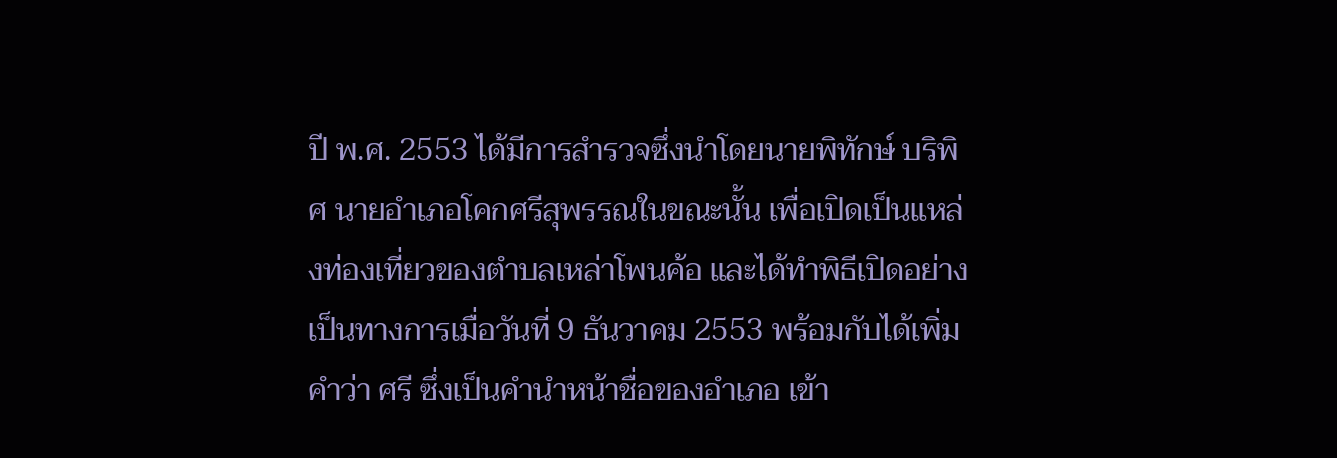ปี พ.ศ. 2553 ได้มีการสำรวจซึ่งนำโดยนายพิทักษ์ บริพิศ นายอำเภอโคกศรีสุพรรณในขณะนั้น เพื่อเปิดเป็นแหล่งท่องเที่ยวของตำบลเหล่าโพนค้อ และได้ทำพิธีเปิดอย่างเป็นทางการเมื่อวันที่ 9 ธันวาคม 2553 พร้อมกับได้เพิ่มคำว่า ศรี ซึ่งเป็นคำนำหน้าชื่อของอำเภอ เข้า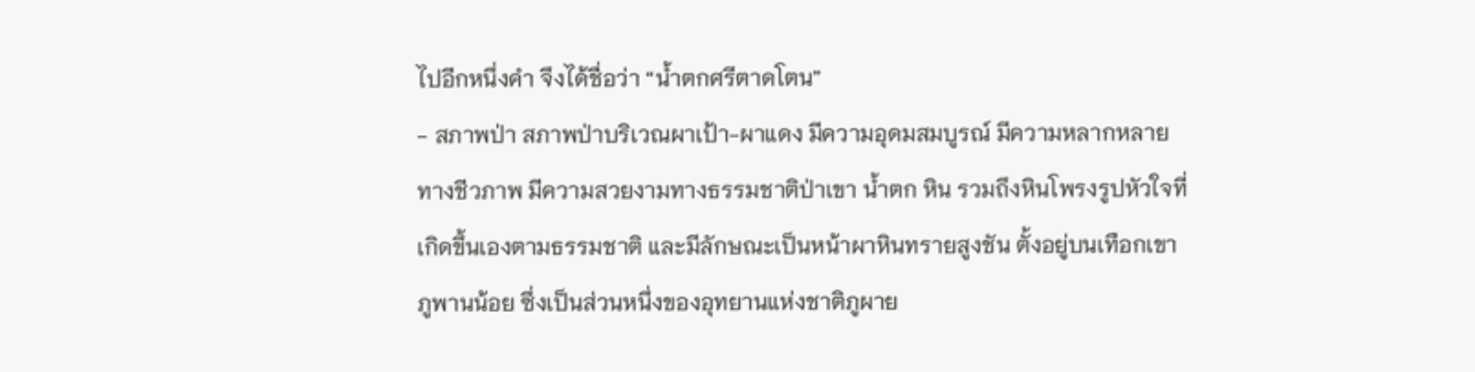ไปอีกหนึ่งคำ จึงได้ชื่อว่า “น้ำตกศรีตาดโตน”
- สภาพป่า สภาพป่าบริเวณผาเป้า-ผาแดง มีความอุดมสมบูรณ์ มีความหลากหลายทางชีวภาพ มีความสวยงามทางธรรมชาติป่าเขา น้ำตก หิน รวมถึงหินโพรงรูปหัวใจที่เกิดขึ้นเองตามธรรมชาติ และมีลักษณะเป็นหน้าผาหินทรายสูงชัน ตั้งอยู่บนเทือกเขาภูพานน้อย ซึ่งเป็นส่วนหนึ่งของอุทยานแห่งชาติภูผาย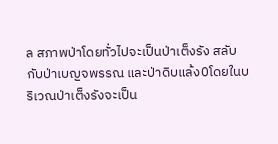ล สภาพป่าโดยทั่วไปจะเป็นป่าเต็งรัง สลับกับป่าเบญจพรรณ และป่าดิบแล้ง0โดยในบริเวณป่าเต็งรังจะเป็น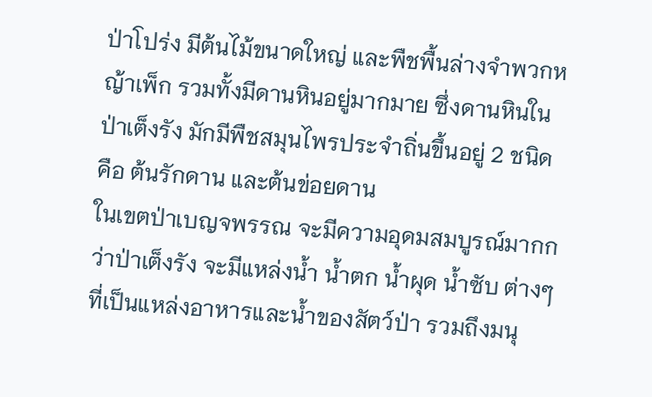ป่าโปร่ง มีต้นไม้ขนาดใหญ่ และพืชพื้นล่างจำพวกหญ้าเพ็ก รวมทั้งมีดานหินอยู่มากมาย ซึ่งดานหินในป่าเต็งรัง มักมีพืชสมุนไพรประจำถิ่นขึ้นอยู่ 2 ชนิด คือ ต้นรักดาน และต้นข่อยดาน
ในเขตป่าเบญจพรรณ จะมีความอุดมสมบูรณ์มากกว่าป่าเต็งรัง จะมีแหล่งน้ำ น้ำตก น้ำผุด น้ำซับ ต่างๆ ที่เป็นแหล่งอาหารและน้ำของสัตว์ป่า รวมถึงมนุ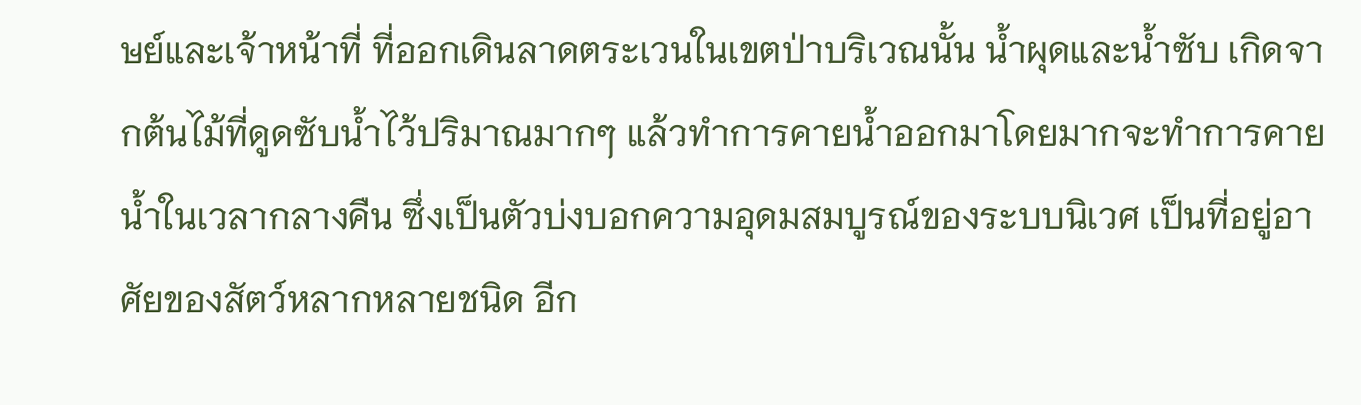ษย์และเจ้าหน้าที่ ที่ออกเดินลาดตระเวนในเขตป่าบริเวณนั้น น้ำผุดและน้ำซับ เกิดจากต้นไม้ที่ดูดซับน้ำไว้ปริมาณมากๆ แล้วทำการคายน้ำออกมาโดยมากจะทำการคายน้ำในเวลากลางคืน ซึ่งเป็นตัวบ่งบอกความอุดมสมบูรณ์ของระบบนิเวศ เป็นที่อยู่อาศัยของสัตว์หลากหลายชนิด อีก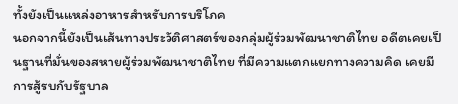ทั้งยังเป็นแหล่งอาหารสำหรับการบริโภค
นอกจากนี้ยังเป็นเส้นทางประวัติศาสตร์ของกลุ่มผู้ร่วมพัฒนาชาติไทย อดีตเคยเป็นฐานที่มั่นของสหายผู้ร่วมพัฒนาชาติไทย ที่มีความแตกแยกทางความคิด เคยมีการสู้รบกับรัฐบาล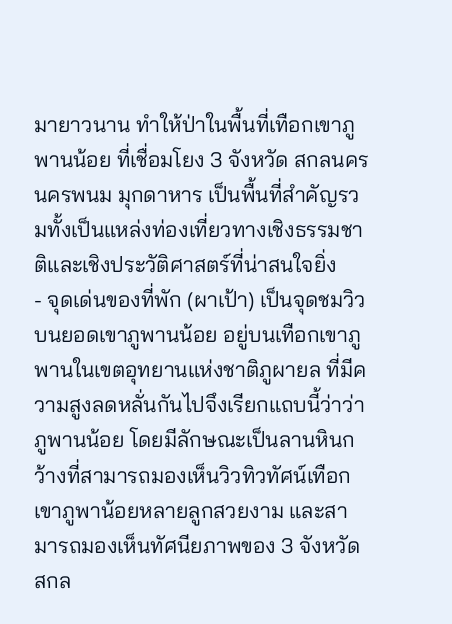มายาวนาน ทำให้ป่าในพื้นที่เทือกเขาภูพานน้อย ที่เชื่อมโยง 3 จังหวัด สกลนคร นครพนม มุกดาหาร เป็นพื้นที่สำคัญรวมทั้งเป็นแหล่งท่องเที่ยวทางเชิงธรรมชาติและเชิงประวัติศาสตร์ที่น่าสนใจยิ่ง
- จุดเด่นของที่พัก (ผาเป้า) เป็นจุดชมวิวบนยอดเขาภูพานน้อย อยู่บนเทือกเขาภูพานในเขตอุทยานแห่งชาติภูผายล ที่มีความสูงลดหลั่นกันไปจึงเรียกแถบนี้ว่าว่าภูพานน้อย โดยมีลักษณะเป็นลานหินกว้างที่สามารถมองเห็นวิวทิวทัศน์เทือกเขาภูพาน้อยหลายลูกสวยงาม และสามารถมองเห็นทัศนียภาพของ 3 จังหวัด สกล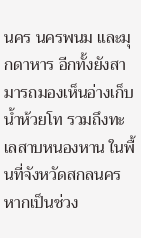นคร นครพนม และมุกดาหาร อีกทั้งยังสามารถมองเห็นอ่างเก็บน้ำห้วยโท รวมถึงทะเลสาบหนองหาน ในพื้นที่จังหวัดสกลนคร หากเป็นช่วง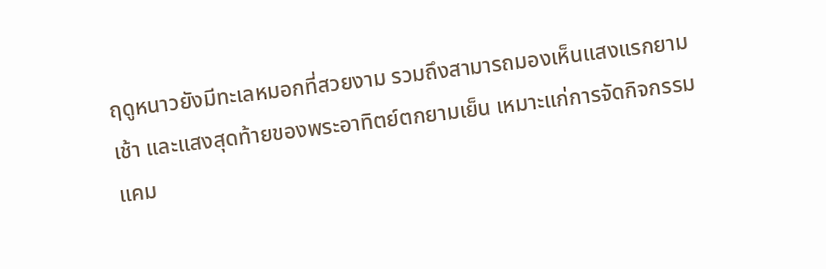ฤดูหนาวยังมีทะเลหมอกที่สวยงาม รวมถึงสามารถมองเห็นแสงแรกยามเช้า และแสงสุดท้ายของพระอาทิตย์ตกยามเย็น เหมาะแก่การจัดกิจกรรมแคม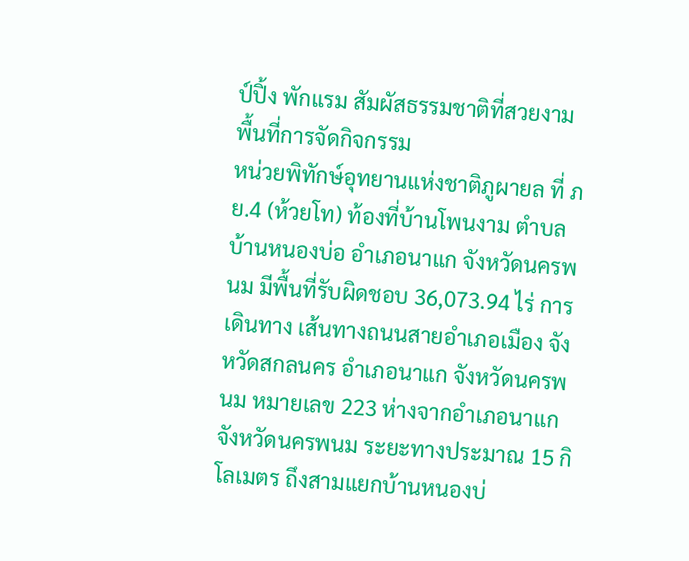ป์ปิ้ง พักแรม สัมผัสธรรมชาติที่สวยงาม
พื้นที่การจัดกิจกรรม
หน่วยพิทักษ์อุทยานแห่งชาติภูผายล ที่ ภย.4 (ห้วยโท) ท้องที่บ้านโพนงาม ตำบลบ้านหนองบ่อ อำเภอนาแก จังหวัดนครพนม มีพื้นที่รับผิดชอบ 36,073.94 ไร่ การเดินทาง เส้นทางถนนสายอำเภอเมือง จังหวัดสกลนคร อำเภอนาแก จังหวัดนครพนม หมายเลข 223 ห่างจากอำเภอนาแก จังหวัดนครพนม ระยะทางประมาณ 15 กิโลเมตร ถึงสามแยกบ้านหนองบ่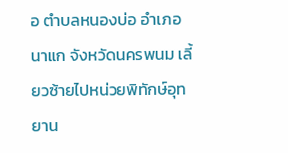อ ตำบลหนองบ่อ อำเภอนาแก จังหวัดนครพนม เลี้ยวซ้ายไปหน่วยพิทักษ์อุทยาน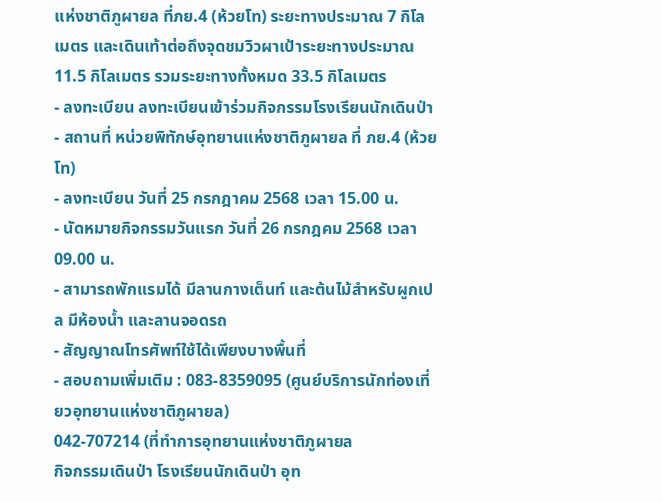แห่งชาติภูผายล ที่ภย.4 (ห้วยโท) ระยะทางประมาณ 7 กิโลเมตร และเดินเท้าต่อถึงจุดชมวิวผาเป้าระยะทางประมาณ 11.5 กิโลเมตร รวมระยะทางทั้งหมด 33.5 กิโลเมตร
- ลงทะเบียน ลงทะเบียนเข้าร่วมกิจกรรมโรงเรียนนักเดินป่า
- สถานที่ หน่วยพิทักษ์อุทยานแห่งชาติภูผายล ที่ ภย.4 (ห้วยโท)
- ลงทะเบียน วันที่ 25 กรกฎาคม 2568 เวลา 15.00 น.
- นัดหมายกิจกรรมวันแรก วันที่ 26 กรกฎคม 2568 เวลา 09.00 น.
- สามารถพักแรมได้ มีลานกางเต็นท์ และต้นไม้สำหรับผูกเปล มีห้องน้ำ และลานจอดรถ
- สัญญาณโทรศัพท์ใช้ได้เพียงบางพื้นที่
- สอบถามเพิ่มเติม : 083-8359095 (ศูนย์บริการนักท่องเที่ยวอุทยานแห่งชาติภูผายล)
042-707214 (ที่ทำการอุทยานแห่งชาติภูผายล
กิจกรรมเดินป่า โรงเรียนนักเดินป่า อุท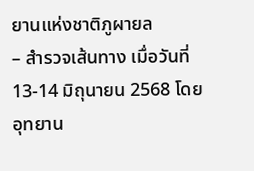ยานแห่งชาติภูผายล
– สำรวจเส้นทาง เมื่อวันที่ 13-14 มิถุนายน 2568 โดย อุทยาน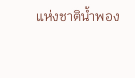แห่งชาติน้ำพอง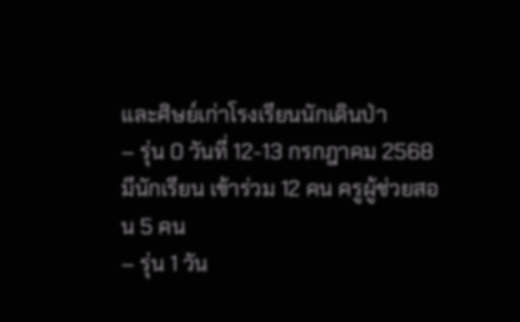และศิษย์เก่าโรงเรียนนักเดินป่า
– รุ่น 0 วันที่ 12-13 กรกฎาคม 2568 มีนักเรียน เข้าร่วม 12 คน ครูผู้ช่วยสอน 5 คน
– รุ่น 1 วัน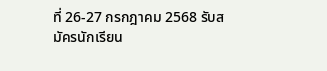ที่ 26-27 กรกฎาคม 2568 รับสมัครนักเรียน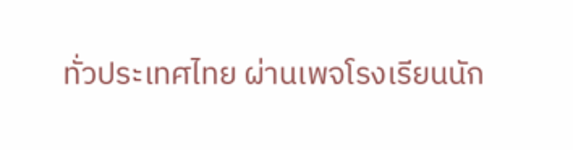ทั่วประเทศไทย ผ่านเพจโรงเรียนนัก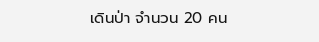เดินป่า จำนวน 20 คน